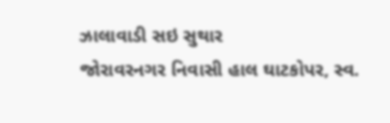ઝાલાવાડી સઇ સુથાર
જોરાવરનગર નિવાસી હાલ ઘાટકોપર, સ્વ.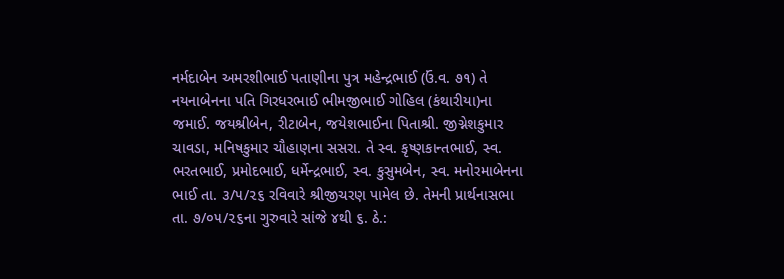નર્મદાબેન અમરશીભાઈ પતાણીના પુત્ર મહેન્દ્રભાઈ (ઉં.વ. ૭૧) તે નયનાબેનના પતિ ગિરધરભાઈ ભીમજીભાઈ ગોહિલ (કંથારીયા)ના જમાઈ. જયશ્રીબેન, રીટાબેન, જયેશભાઈના પિતાશ્રી. જીગ્નેશકુમાર ચાવડા, મનિષકુમાર ચૌહાણના સસરા. તે સ્વ. કૃષ્ણકાન્તભાઈ, સ્વ. ભરતભાઈ, પ્રમોદભાઈ, ધર્મેન્દ્રભાઈ, સ્વ. કુસુમબેન, સ્વ. મનોરમાબેનના ભાઈ તા. ૩/૫/૨૬ રવિવારે શ્રીજીચરણ પામેલ છે. તેમની પ્રાર્થનાસભા તા. ૭/૦૫/૨૬ના ગુરુવારે સાંજે ૪થી ૬. ઠે.: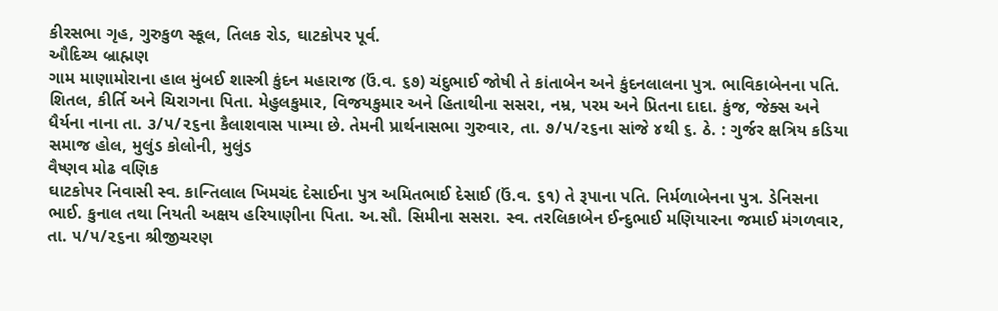કીરસભા ગૃહ, ગુરુકુળ સ્કૂલ, તિલક રોડ, ઘાટકોપર પૂર્વ.
ઔદિચ્ય બ્રાહ્મણ
ગામ માણામોરાના હાલ મુંબઈ શાસ્ત્રી કુંદન મહારાજ (ઉં.વ. ૬૭) ચંદુભાઈ જોષી તે કાંતાબેન અને કુંદનલાલના પુત્ર. ભાવિકાબેનના પતિ. શિતલ, કીર્તિ અને ચિરાગના પિતા. મેહુલકુમાર, વિજયકુમાર અને હિતાથીના સસરા, નમ્ર, પરમ અને પ્રિતના દાદા. કુંજ, જેક્સ અને ધૈર્યના નાના તા. ૩/૫/૨૬ના કૈલાશવાસ પામ્યા છે. તેમની પ્રાર્થનાસભા ગુરુવાર, તા. ૭/૫/૨૬ના સાંજે ૪થી ૬. ઠે. : ગુર્જર ક્ષત્રિય કડિયા સમાજ હોલ, મુલુંડ કોલોની, મુલુંડ
વૈષ્ણવ મોઢ વણિક
ઘાટકોપર નિવાસી સ્વ. કાન્તિલાલ ખિમચંદ દેસાઈના પુત્ર અમિતભાઈ દેસાઈ (ઉં.વ. ૬૧) તે રૂપાના પતિ. નિર્મળાબેનના પુત્ર. ડેનિસના ભાઈ. કુનાલ તથા નિયતી અક્ષય હરિયાણીના પિતા. અ.સૌ. સિમીના સસરા. સ્વ. તરલિકાબેન ઈન્દુભાઈ મણિયારના જમાઈ મંગળવાર, તા. ૫/૫/૨૬ના શ્રીજીચરણ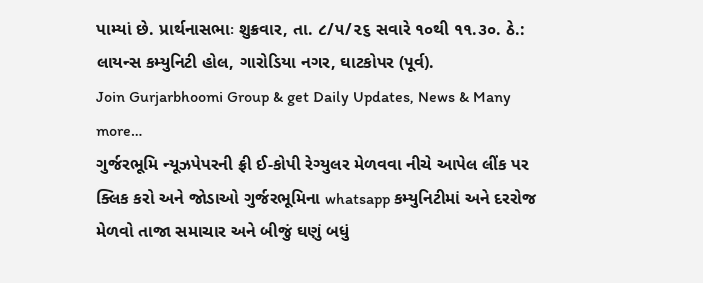પામ્યાં છે. પ્રાર્થનાસભાઃ શુક્રવાર, તા. ૮/૫/૨૬ સવારે ૧૦થી ૧૧.૩૦. ઠે.: લાયન્સ કમ્યુનિટી હોલ, ગારોડિયા નગર, ઘાટકોપર (પૂર્વ).
Join Gurjarbhoomi Group & get Daily Updates, News & Many more…
ગુર્જરભૂમિ ન્યૂઝપેપરની ફ્રી ઈ-કોપી રેગ્યુલર મેળવવા નીચે આપેલ લીંક પર ક્લિક કરો અને જોડાઓ ગુર્જરભૂમિના whatsapp કમ્યુનિટીમાં અને દરરોજ મેળવો તાજા સમાચાર અને બીજું ઘણું બધું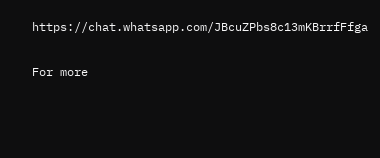https://chat.whatsapp.com/JBcuZPbs8c13mKBrrfFfga

For more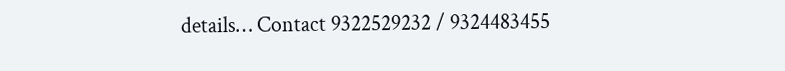details… Contact 9322529232 / 9324483455